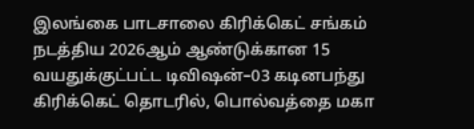இலங்கை பாடசாலை கிரிக்கெட் சங்கம் நடத்திய 2026ஆம் ஆண்டுக்கான 15 வயதுக்குட்பட்ட டிவிஷன்–03 கடினபந்து கிரிக்கெட் தொடரில், பொல்வத்தை மகா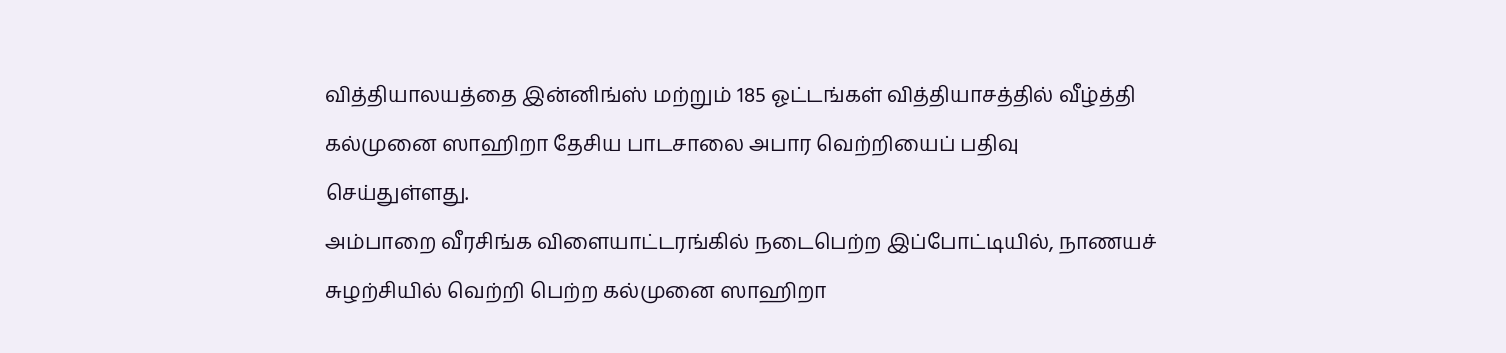வித்தியாலயத்தை இன்னிங்ஸ் மற்றும் 185 ஓட்டங்கள் வித்தியாசத்தில் வீழ்த்தி கல்முனை ஸாஹிறா தேசிய பாடசாலை அபார வெற்றியைப் பதிவு செய்துள்ளது.
அம்பாறை வீரசிங்க விளையாட்டரங்கில் நடைபெற்ற இப்போட்டியில், நாணயச் சுழற்சியில் வெற்றி பெற்ற கல்முனை ஸாஹிறா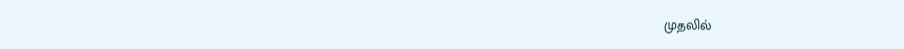முதலில்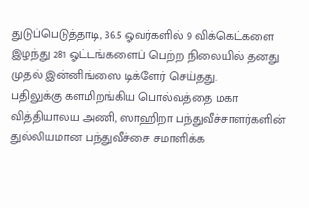துடுப்பெடுத்தாடி, 36.5 ஓவர்களில் 9 விக்கெட்களை இழந்து 281 ஓட்டங்களைப் பெற்ற நிலையில் தனது முதல் இன்னிங்ஸை டிக்ளேர் செய்தது.
பதிலுக்கு களமிறங்கிய பொல்வத்தை மகா வித்தியாலய அணி, ஸாஹிறா பந்துவீச்சாளர்களின் துல்லியமான பந்துவீச்சை சமாளிக்க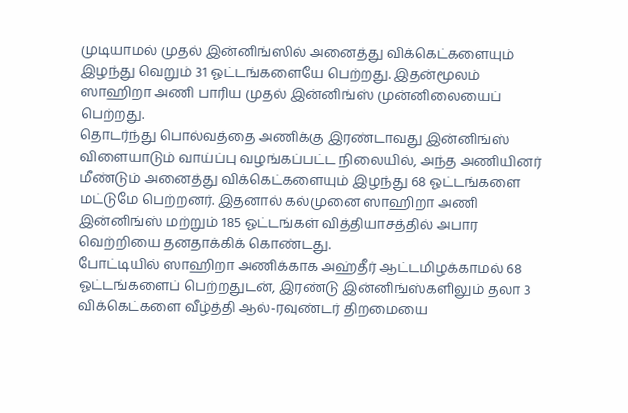முடியாமல் முதல் இன்னிங்ஸில் அனைத்து விக்கெட்களையும் இழந்து வெறும் 31 ஓட்டங்களையே பெற்றது. இதன்மூலம் ஸாஹிறா அணி பாரிய முதல் இன்னிங்ஸ் முன்னிலையைப் பெற்றது.
தொடர்ந்து பொல்வத்தை அணிக்கு இரண்டாவது இன்னிங்ஸ் விளையாடும் வாய்ப்பு வழங்கப்பட்ட நிலையில், அந்த அணியினர் மீண்டும் அனைத்து விக்கெட்களையும் இழந்து 68 ஓட்டங்களை மட்டுமே பெற்றனர். இதனால் கல்முனை ஸாஹிறா அணி இன்னிங்ஸ் மற்றும் 185 ஓட்டங்கள் வித்தியாசத்தில் அபார வெற்றியை தனதாக்கிக் கொண்டது.
போட்டியில் ஸாஹிறா அணிக்காக அஹ்தீர் ஆட்டமிழக்காமல் 68 ஓட்டங்களைப் பெற்றதுடன், இரண்டு இன்னிங்ஸ்களிலும் தலா 3 விக்கெட்களை வீழ்த்தி ஆல்-ரவுண்டர் திறமையை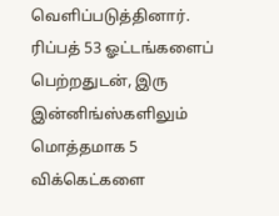வெளிப்படுத்தினார்.
ரிப்பத் 53 ஓட்டங்களைப் பெற்றதுடன், இரு இன்னிங்ஸ்களிலும் மொத்தமாக 5 விக்கெட்களை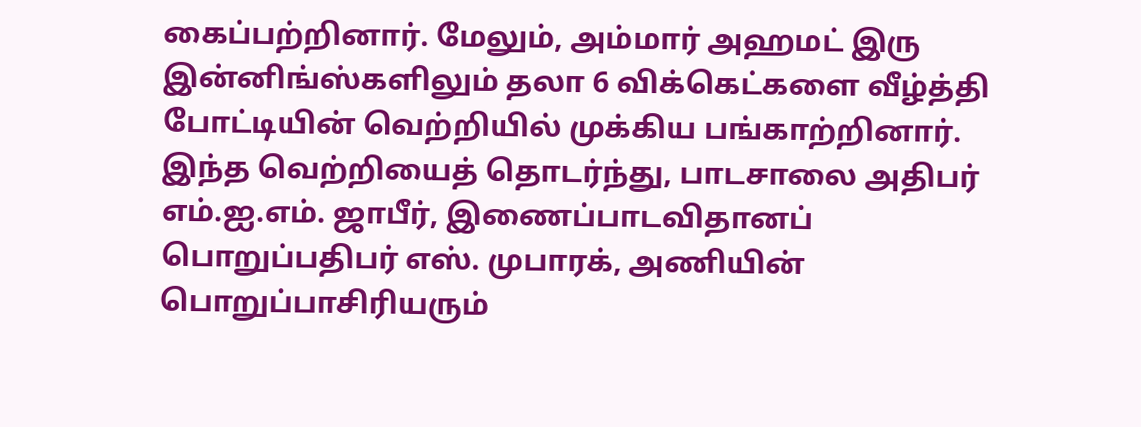கைப்பற்றினார். மேலும், அம்மார் அஹமட் இரு இன்னிங்ஸ்களிலும் தலா 6 விக்கெட்களை வீழ்த்தி போட்டியின் வெற்றியில் முக்கிய பங்காற்றினார்.
இந்த வெற்றியைத் தொடர்ந்து, பாடசாலை அதிபர் எம்.ஐ.எம். ஜாபீர், இணைப்பாடவிதானப் பொறுப்பதிபர் எஸ். முபாரக், அணியின் பொறுப்பாசிரியரும்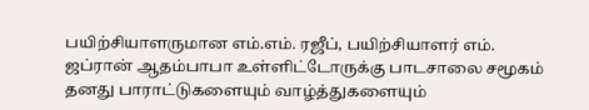பயிற்சியாளருமான எம்.எம். ரஜீப், பயிற்சியாளர் எம். ஜப்ரான் ஆதம்பாபா உள்ளிட்டோருக்கு பாடசாலை சமூகம் தனது பாராட்டுகளையும் வாழ்த்துகளையும்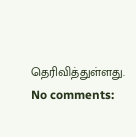தெரிவித்துள்ளது.
No comments: